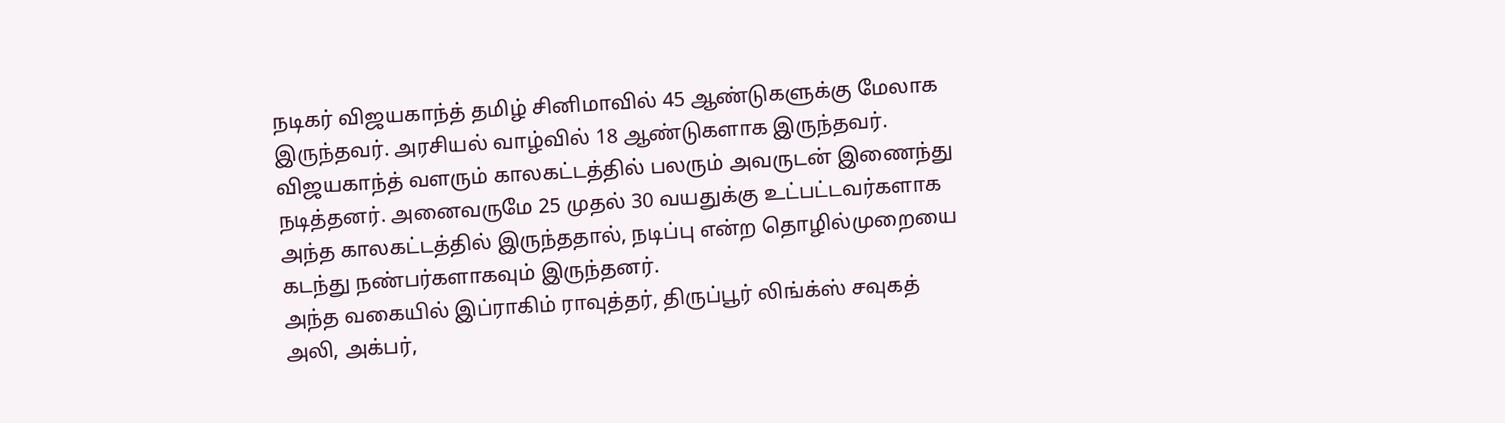நடிகர் விஜயகாந்த் தமிழ் சினிமாவில் 45 ஆண்டுகளுக்கு மேலாக இருந்தவர். அரசியல் வாழ்வில் 18 ஆண்டுகளாக இருந்தவர். விஜயகாந்த் வளரும் காலகட்டத்தில் பலரும் அவருடன் இணைந்து நடித்தனர். அனைவருமே 25 முதல் 30 வயதுக்கு உட்பட்டவர்களாக அந்த காலகட்டத்தில் இருந்ததால், நடிப்பு என்ற தொழில்முறையை கடந்து நண்பர்களாகவும் இருந்தனர்.
அந்த வகையில் இப்ராகிம் ராவுத்தர், திருப்பூர் லிங்க்ஸ் சவுகத் அலி, அக்பர்,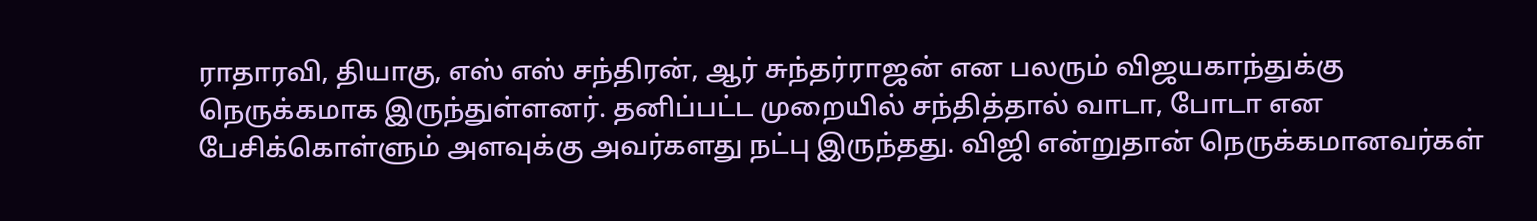ராதாரவி, தியாகு, எஸ் எஸ் சந்திரன், ஆர் சுந்தர்ராஜன் என பலரும் விஜயகாந்துக்கு நெருக்கமாக இருந்துள்ளனர். தனிப்பட்ட முறையில் சந்தித்தால் வாடா, போடா என பேசிக்கொள்ளும் அளவுக்கு அவர்களது நட்பு இருந்தது. விஜி என்றுதான் நெருக்கமானவர்கள்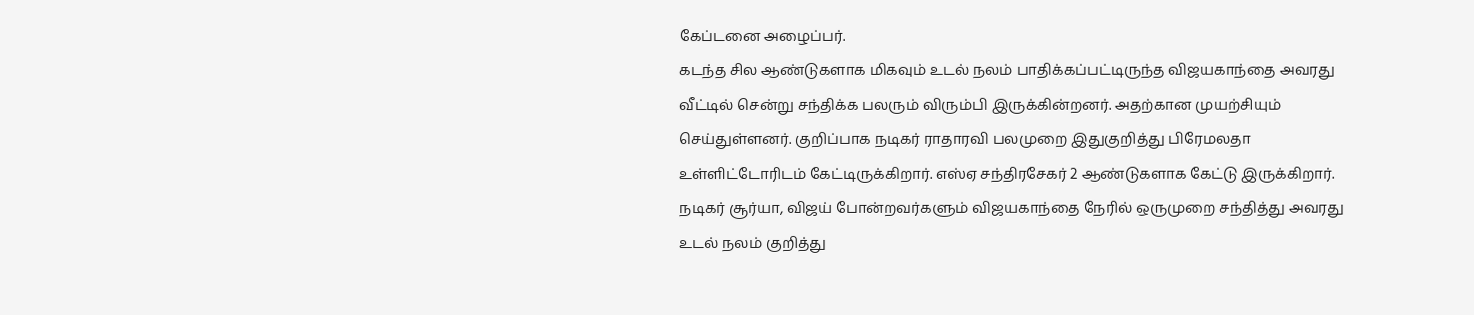கேப்டனை அழைப்பர்.
கடந்த சில ஆண்டுகளாக மிகவும் உடல் நலம் பாதிக்கப்பட்டிருந்த விஜயகாந்தை அவரது வீட்டில் சென்று சந்திக்க பலரும் விரும்பி இருக்கின்றனர். அதற்கான முயற்சியும் செய்துள்ளனர். குறிப்பாக நடிகர் ராதாரவி பலமுறை இதுகுறித்து பிரேமலதா உள்ளிட்டோரிடம் கேட்டிருக்கிறார். எஸ்ஏ சந்திரசேகர் 2 ஆண்டுகளாக கேட்டு இருக்கிறார்.
நடிகர் சூர்யா, விஜய் போன்றவர்களும் விஜயகாந்தை நேரில் ஒருமுறை சந்தித்து அவரது உடல் நலம் குறித்து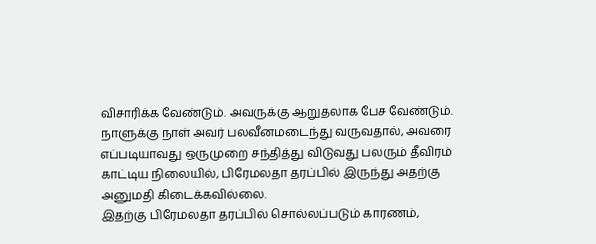விசாரிக்க வேண்டும். அவருக்கு ஆறுதலாக பேச வேண்டும். நாளுக்கு நாள் அவர் பலவீனமடைந்து வருவதால், அவரை எப்படியாவது ஒருமுறை சந்தித்து விடுவது பலரும் தீவிரம் காட்டிய நிலையில், பிரேமலதா தரப்பில் இருந்து அதற்கு அனுமதி கிடைக்கவில்லை.
இதற்கு பிரேமலதா தரப்பில் சொல்லப்படும் காரணம்,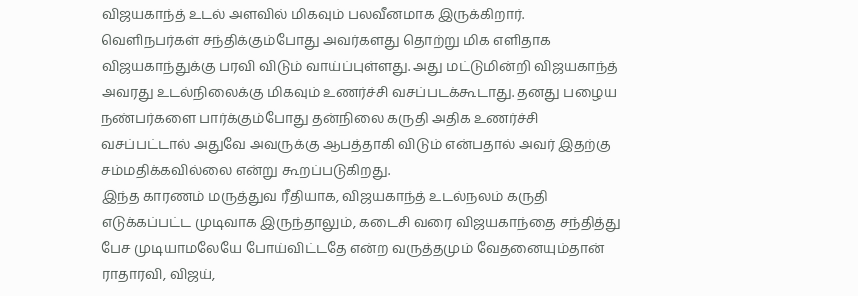விஜயகாந்த் உடல் அளவில் மிகவும் பலவீனமாக இருக்கிறார். வெளிநபர்கள் சந்திக்கும்போது அவர்களது தொற்று மிக எளிதாக விஜயகாந்துக்கு பரவி விடும் வாய்ப்புள்ளது. அது மட்டுமின்றி விஜயகாந்த் அவரது உடல்நிலைக்கு மிகவும் உணர்ச்சி வசப்படக்கூடாது. தனது பழைய நண்பர்களை பார்க்கும்போது தன்நிலை கருதி அதிக உணர்ச்சி வசப்பட்டால் அதுவே அவருக்கு ஆபத்தாகி விடும் என்பதால் அவர் இதற்கு சம்மதிக்கவில்லை என்று கூறப்படுகிறது.
இந்த காரணம் மருத்துவ ரீதியாக, விஜயகாந்த் உடல்நலம் கருதி எடுக்கப்பட்ட முடிவாக இருந்தாலும், கடைசி வரை விஜயகாந்தை சந்தித்து பேச முடியாமலேயே போய்விட்டதே என்ற வருத்தமும் வேதனையும்தான் ராதாரவி, விஜய்,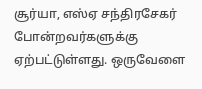சூர்யா, எஸ்ஏ சந்திரசேகர் போன்றவர்களுக்கு ஏற்பட்டுள்ளது. ஒருவேளை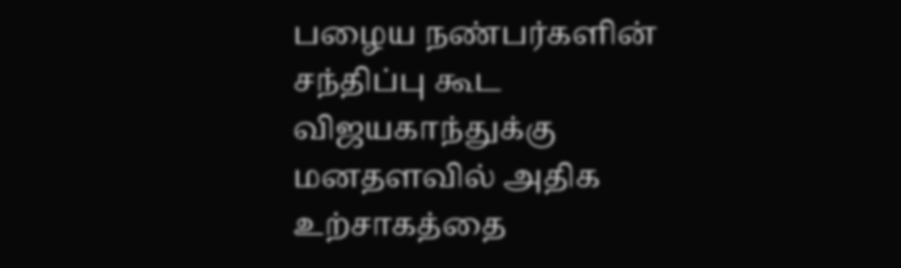பழைய நண்பர்களின் சந்திப்பு கூட விஜயகாந்துக்கு மனதளவில் அதிக உற்சாகத்தை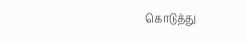கொடுத்து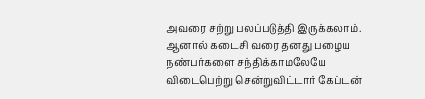அவரை சற்று பலப்படுத்தி இருக்கலாம். ஆனால் கடைசி வரை தனது பழைய நண்பர்களை சந்திக்காமலேயே விடைபெற்று சென்றுவிட்டார் கேப்டன்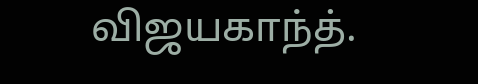விஜயகாந்த்.